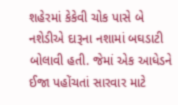શહેરમાં કેકેવી ચોક પાસે બે નશેડીએ દારૂના નશામાં બઘડાટી બોલાવી હતી. જેમાં એક આધેડને ઈજા પહોંચતાં સારવાર માટે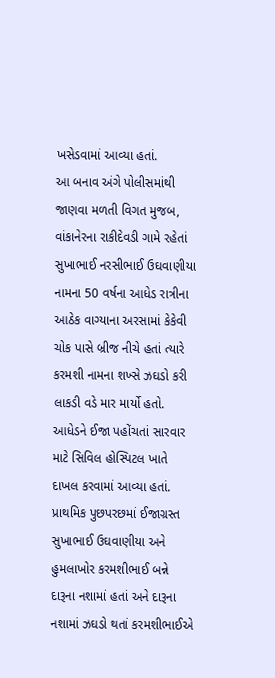ખસેડવામાં આવ્યા હતાં.
આ બનાવ અંગે પોલીસમાંથી જાણવા મળતી વિગત મુજબ, વાંકાનેરના રાકીદેવડી ગામે રહેતાં સુખાભાઈ નરસીભાઈ ઉઘવાણીયા નામના 50 વર્ષના આધેડ રાત્રીના આઠેક વાગ્યાના અરસામાં કેકેવી ચોક પાસે બ્રીજ નીચે હતાં ત્યારે કરમશી નામના શખ્સે ઝઘડો કરી લાકડી વડે માર માર્યો હતો. આધેડને ઈજા પહોંચતાં સારવાર માટે સિવિલ હોસ્પિટલ ખાતે દાખલ કરવામાં આવ્યા હતાં. પ્રાથમિક પુછપરછમાં ઈજાગ્રસ્ત સુખાભાઈ ઉઘવાણીયા અને હુમલાખોર કરમશીભાઈ બન્ને દારૂના નશામાં હતાં અને દારૂના નશામાં ઝઘડો થતાં કરમશીભાઈએ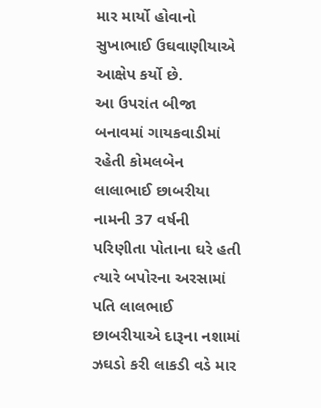માર માર્યો હોવાનો સુખાભાઈ ઉઘવાણીયાએ આક્ષેપ કર્યો છે.
આ ઉપરાંત બીજા બનાવમાં ગાયકવાડીમાં રહેતી કોમલબેન લાલાભાઈ છાબરીયા નામની 37 વર્ષની પરિણીતા પોતાના ઘરે હતી ત્યારે બપોરના અરસામાં પતિ લાલભાઈ છાબરીયાએ દારૂના નશામાં ઝઘડો કરી લાકડી વડે માર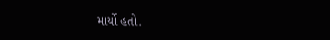માર્યો હતો.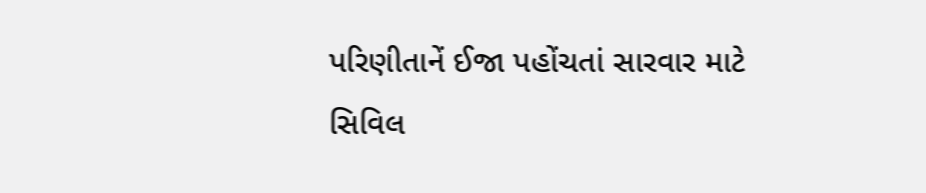પરિણીતાનેં ઈજા પહોંચતાં સારવાર માટે સિવિલ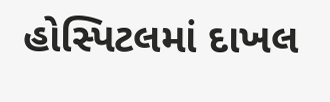હોસ્પિટલમાં દાખલ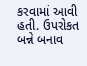કરવામાં આવી હતી. ઉપરોકત બન્ને બનાવ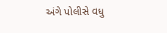અંગે પોલીસે વધુ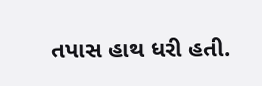તપાસ હાથ ધરી હતી.